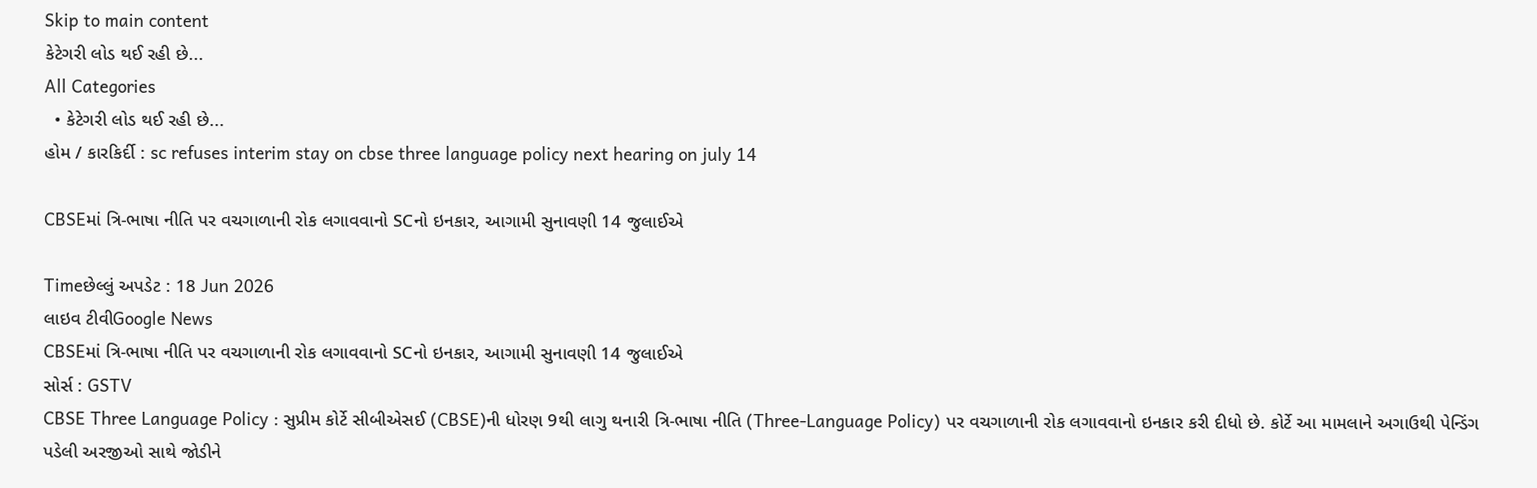Skip to main content
કેટેગરી લોડ થઈ રહી છે...
All Categories
  • કેટેગરી લોડ થઈ રહી છે...
હોમ / કારકિર્દી : sc refuses interim stay on cbse three language policy next hearing on july 14

CBSEમાં ત્રિ-ભાષા નીતિ પર વચગાળાની રોક લગાવવાનો SCનો ઇનકાર, આગામી સુનાવણી 14 જુલાઈએ

Timeછેલ્લું અપડેટ : 18 Jun 2026
લાઇવ ટીવીGoogle News
CBSEમાં ત્રિ-ભાષા નીતિ પર વચગાળાની રોક લગાવવાનો SCનો ઇનકાર, આગામી સુનાવણી 14 જુલાઈએ
સોર્સ : GSTV
CBSE Three Language Policy : સુપ્રીમ કોર્ટે સીબીએસઈ (CBSE)ની ધોરણ 9થી લાગુ થનારી ત્રિ-ભાષા નીતિ (Three-Language Policy) પર વચગાળાની રોક લગાવવાનો ઇનકાર કરી દીધો છે. કોર્ટે આ મામલાને અગાઉથી પેન્ડિંગ પડેલી અરજીઓ સાથે જોડીને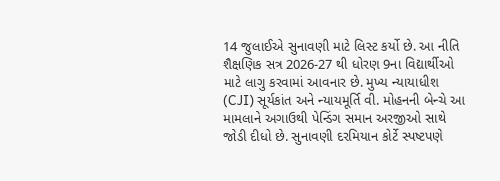14 જુલાઈએ સુનાવણી માટે લિસ્ટ કર્યો છે. આ નીતિ શૈક્ષણિક સત્ર 2026-27 થી ધોરણ 9ના વિદ્યાર્થીઓ માટે લાગુ કરવામાં આવનાર છે. મુખ્ય ન્યાયાધીશ (CJI) સૂર્યકાંત અને ન્યાયમૂર્તિ વી. મોહનની બેન્ચે આ મામલાને અગાઉથી પેન્ડિંગ સમાન અરજીઓ સાથે જોડી દીધો છે. સુનાવણી દરમિયાન કોર્ટે સ્પષ્ટપણે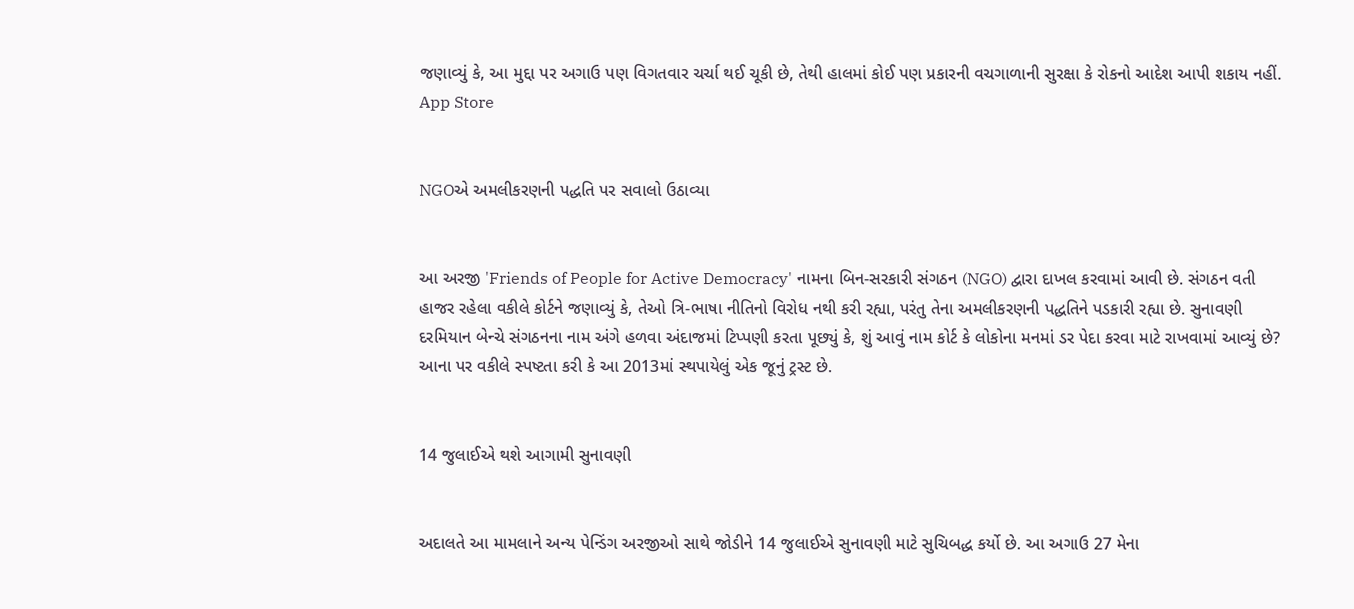જણાવ્યું કે, આ મુદ્દા પર અગાઉ પણ વિગતવાર ચર્ચા થઈ ચૂકી છે, તેથી હાલમાં કોઈ પણ પ્રકારની વચગાળાની સુરક્ષા કે રોકનો આદેશ આપી શકાય નહીં.
App Store


NGOએ અમલીકરણની પદ્ધતિ પર સવાલો ઉઠાવ્યા


આ અરજી 'Friends of People for Active Democracy' નામના બિન-સરકારી સંગઠન (NGO) દ્વારા દાખલ કરવામાં આવી છે. સંગઠન વતી હાજર રહેલા વકીલે કોર્ટને જણાવ્યું કે, તેઓ ત્રિ-ભાષા નીતિનો વિરોધ નથી કરી રહ્યા, પરંતુ તેના અમલીકરણની પદ્ધતિને પડકારી રહ્યા છે. સુનાવણી દરમિયાન બેન્ચે સંગઠનના નામ અંગે હળવા અંદાજમાં ટિપ્પણી કરતા પૂછ્યું કે, શું આવું નામ કોર્ટ કે લોકોના મનમાં ડર પેદા કરવા માટે રાખવામાં આવ્યું છે? આના પર વકીલે સ્પષ્ટતા કરી કે આ 2013માં સ્થપાયેલું એક જૂનું ટ્રસ્ટ છે.


14 જુલાઈએ થશે આગામી સુનાવણી


અદાલતે આ મામલાને અન્ય પેન્ડિંગ અરજીઓ સાથે જોડીને 14 જુલાઈએ સુનાવણી માટે સુચિબદ્ધ કર્યો છે. આ અગાઉ 27 મેના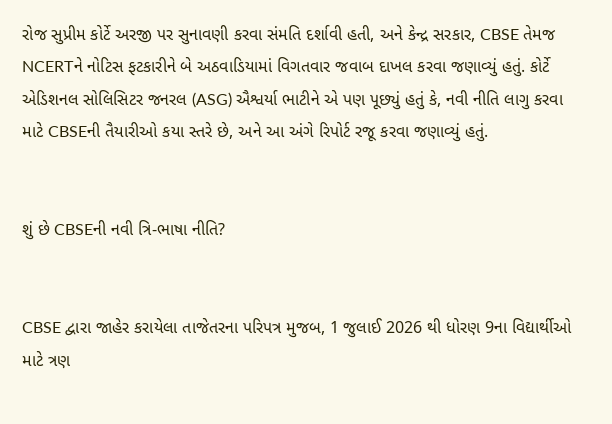રોજ સુપ્રીમ કોર્ટે અરજી પર સુનાવણી કરવા સંમતિ દર્શાવી હતી, અને કેન્દ્ર સરકાર, CBSE તેમજ NCERTને નોટિસ ફટકારીને બે અઠવાડિયામાં વિગતવાર જવાબ દાખલ કરવા જણાવ્યું હતું. કોર્ટે એડિશનલ સોલિસિટર જનરલ (ASG) ઐશ્વર્યા ભાટીને એ પણ પૂછ્યું હતું કે, નવી નીતિ લાગુ કરવા માટે CBSEની તૈયારીઓ કયા સ્તરે છે, અને આ અંગે રિપોર્ટ રજૂ કરવા જણાવ્યું હતું.


શું છે CBSEની નવી ત્રિ-ભાષા નીતિ?


CBSE દ્વારા જાહેર કરાયેલા તાજેતરના પરિપત્ર મુજબ, 1 જુલાઈ 2026 થી ધોરણ 9ના વિદ્યાર્થીઓ માટે ત્રણ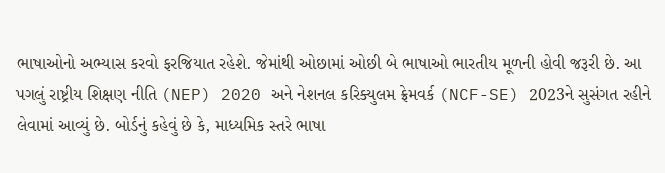ભાષાઓનો અભ્યાસ કરવો ફરજિયાત રહેશે. જેમાંથી ઓછામાં ઓછી બે ભાષાઓ ભારતીય મૂળની હોવી જરૂરી છે. આ પગલું રાષ્ટ્રીય શિક્ષણ નીતિ (NEP) 2020 અને નેશનલ કરિક્યુલમ ફ્રેમવર્ક (NCF-SE) 2023ને સુસંગત રહીને લેવામાં આવ્યું છે. બોર્ડનું કહેવું છે કે, માધ્યમિક સ્તરે ભાષા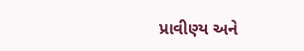પ્રાવીણ્ય અને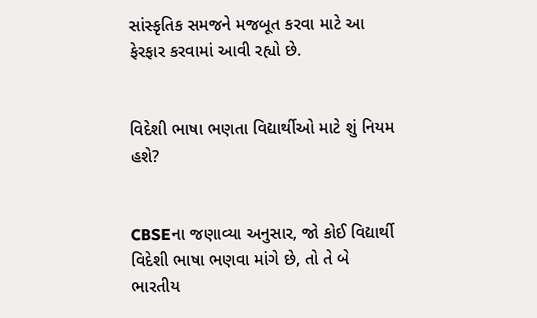સાંસ્કૃતિક સમજને મજબૂત કરવા માટે આ ફેરફાર કરવામાં આવી રહ્યો છે.


વિદેશી ભાષા ભણતા વિદ્યાર્થીઓ માટે શું નિયમ હશે?


CBSEના જણાવ્યા અનુસાર, જો કોઈ વિદ્યાર્થી વિદેશી ભાષા ભણવા માંગે છે, તો તે બે ભારતીય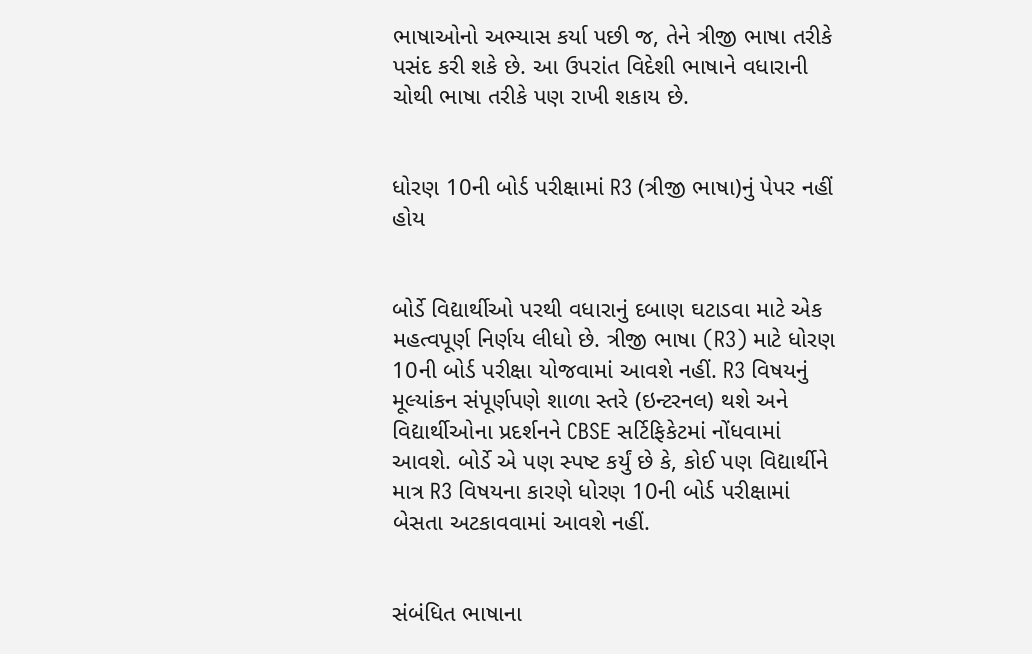ભાષાઓનો અભ્યાસ કર્યા પછી જ, તેને ત્રીજી ભાષા તરીકે પસંદ કરી શકે છે. આ ઉપરાંત વિદેશી ભાષાને વધારાની ચોથી ભાષા તરીકે પણ રાખી શકાય છે.


ધોરણ 10ની બોર્ડ પરીક્ષામાં R3 (ત્રીજી ભાષા)નું પેપર નહીં હોય


બોર્ડે વિદ્યાર્થીઓ પરથી વધારાનું દબાણ ઘટાડવા માટે એક મહત્વપૂર્ણ નિર્ણય લીધો છે. ત્રીજી ભાષા (R3) માટે ધોરણ 10ની બોર્ડ પરીક્ષા યોજવામાં આવશે નહીં. R3 વિષયનું મૂલ્યાંકન સંપૂર્ણપણે શાળા સ્તરે (ઇન્ટરનલ) થશે અને વિદ્યાર્થીઓના પ્રદર્શનને CBSE સર્ટિફિકેટમાં નોંધવામાં આવશે. બોર્ડે એ પણ સ્પષ્ટ કર્યું છે કે, કોઈ પણ વિદ્યાર્થીને માત્ર R3 વિષયના કારણે ધોરણ 10ની બોર્ડ પરીક્ષામાં બેસતા અટકાવવામાં આવશે નહીં.


સંબંધિત ભાષાના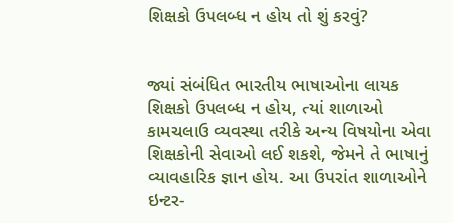શિક્ષકો ઉપલબ્ધ ન હોય તો શું કરવું?


જ્યાં સંબંધિત ભારતીય ભાષાઓના લાયક શિક્ષકો ઉપલબ્ધ ન હોય, ત્યાં શાળાઓ કામચલાઉ વ્યવસ્થા તરીકે અન્ય વિષયોના એવા શિક્ષકોની સેવાઓ લઈ શકશે, જેમને તે ભાષાનું વ્યાવહારિક જ્ઞાન હોય. આ ઉપરાંત શાળાઓને ઇન્ટર-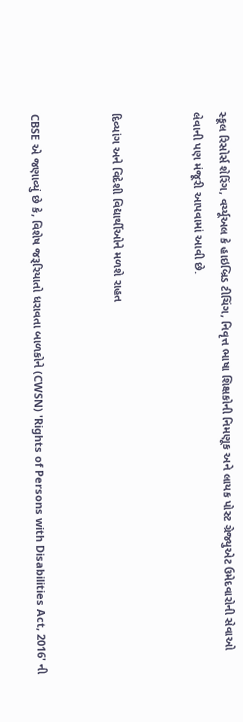સ્કૂલ રિસોર્સ શેરિંગ, વર્ચ્યૂઅલ કે હાઇબ્રિડ ટીચિંગ, નિવૃત્ત ભાષા શિક્ષકોની નિમણૂક અને લાયક પોસ્ટ ગ્રેજ્યુએટ ઉમેદવારોની સેવાઓ લેવાની પણ મંજૂરી આપવામાં આવી છે.


દિવ્યાંગ અને વિદેશી વિદ્યાર્થીઓને મળશે રાહત


CBSE એ જણાવ્યું છે કે, વિશેષ જરૂરિયાતો ધરાવતા બાળકોને (CWSN) 'Rights of Persons with Disabilities Act, 2016' ની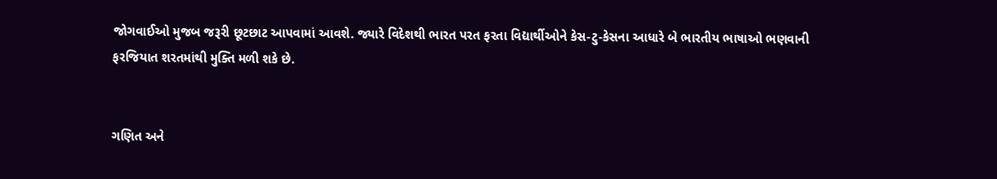જોગવાઈઓ મુજબ જરૂરી છૂટછાટ આપવામાં આવશે. જ્યારે વિદેશથી ભારત પરત ફરતા વિદ્યાર્થીઓને કેસ-ટુ-કેસના આધારે બે ભારતીય ભાષાઓ ભણવાની ફરજિયાત શરતમાંથી મુક્તિ મળી શકે છે.


ગણિત અને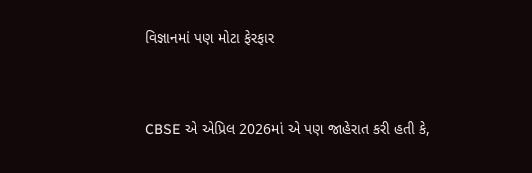વિજ્ઞાનમાં પણ મોટા ફેરફાર


CBSE એ એપ્રિલ 2026માં એ પણ જાહેરાત કરી હતી કે,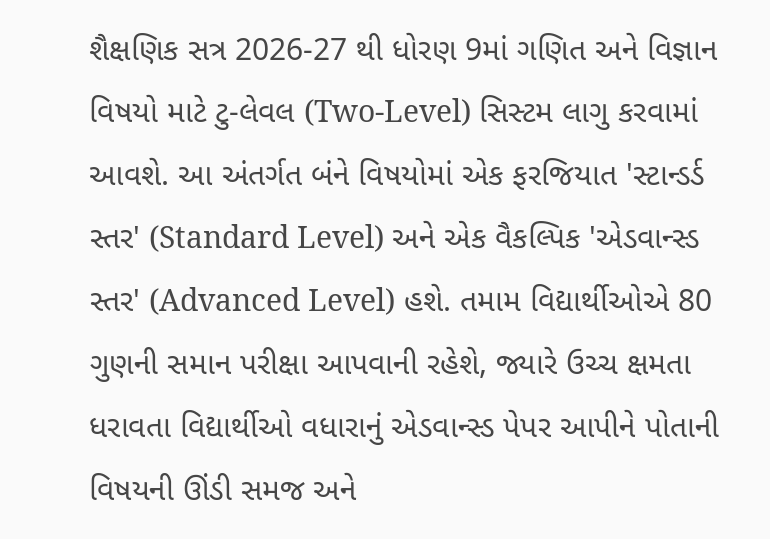શૈક્ષણિક સત્ર 2026-27 થી ધોરણ 9માં ગણિત અને વિજ્ઞાન વિષયો માટે ટુ-લેવલ (Two-Level) સિસ્ટમ લાગુ કરવામાં આવશે. આ અંતર્ગત બંને વિષયોમાં એક ફરજિયાત 'સ્ટાન્ડર્ડ સ્તર' (Standard Level) અને એક વૈકલ્પિક 'એડવાન્સ્ડ સ્તર' (Advanced Level) હશે. તમામ વિદ્યાર્થીઓએ 80 ગુણની સમાન પરીક્ષા આપવાની રહેશે, જ્યારે ઉચ્ચ ક્ષમતા ધરાવતા વિદ્યાર્થીઓ વધારાનું એડવાન્સ્ડ પેપર આપીને પોતાની વિષયની ઊંડી સમજ અને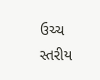ઉચ્ચ સ્તરીય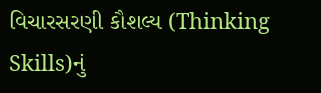વિચારસરણી કૌશલ્ય (Thinking Skills)નું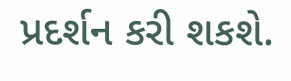પ્રદર્શન કરી શકશે.